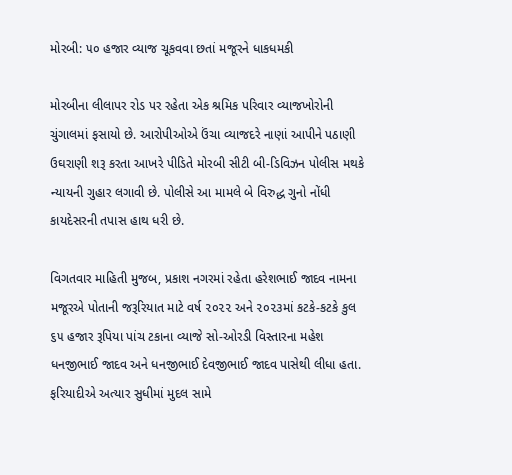મોરબી: ૫૦ હજાર વ્યાજ ચૂકવવા છતાં મજૂરને ધાકધમકી

મોરબીના લીલાપર રોડ પર રહેતા એક શ્રમિક પરિવાર વ્યાજખોરોની ચુંગાલમાં ફસાયો છે. આરોપીઓએ ઉંચા વ્યાજદરે નાણાં આપીને પઠાણી ઉઘરાણી શરૂ કરતા આખરે પીડિતે મોરબી સીટી બી-ડિવિઝન પોલીસ મથકે ન્યાયની ગુહાર લગાવી છે. પોલીસે આ મામલે બે વિરુદ્ધ ગુનો નોંધી કાયદેસરની તપાસ હાથ ધરી છે.

વિગતવાર માહિતી મુજબ, પ્રકાશ નગરમાં રહેતા હરેશભાઈ જાદવ નામના મજૂરએ પોતાની જરૂરિયાત માટે વર્ષ ૨૦૨૨ અને ૨૦૨૩માં કટકે-કટકે કુલ ૬૫ હજાર રૂપિયા પાંચ ટકાના વ્યાજે સો-ઓરડી વિસ્તારના મહેશ ધનજીભાઈ જાદવ અને ધનજીભાઈ દેવજીભાઈ જાદવ પાસેથી લીધા હતા. ફરિયાદીએ અત્યાર સુધીમાં મુદલ સામે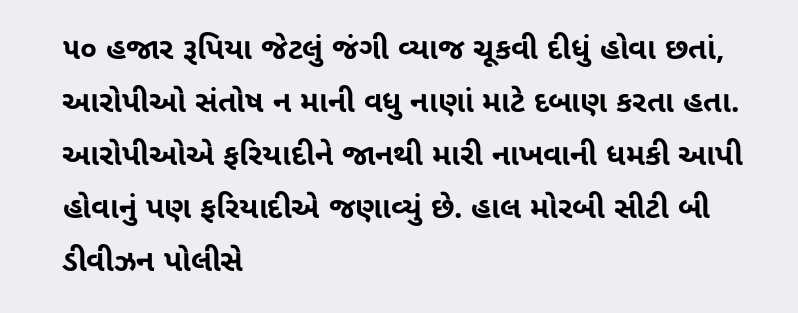૫૦ હજાર રૂપિયા જેટલું જંગી વ્યાજ ચૂકવી દીધું હોવા છતાં, આરોપીઓ સંતોષ ન માની વધુ નાણાં માટે દબાણ કરતા હતા. આરોપીઓએ ફરિયાદીને જાનથી મારી નાખવાની ધમકી આપી હોવાનું પણ ફરિયાદીએ જણાવ્યું છે. હાલ મોરબી સીટી બી ડીવીઝન પોલીસે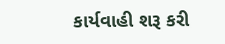કાર્યવાહી શરૂ કરી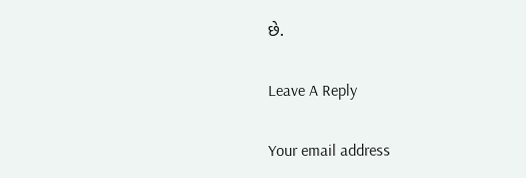છે.

Leave A Reply

Your email address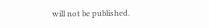will not be published.